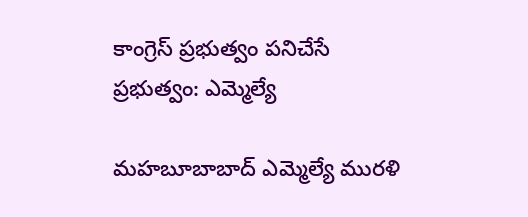కాంగ్రెస్ ప్రభుత్వం పనిచేసే ప్రభుత్వం: ఎమ్మెల్యే

మహబూబాబాద్ ఎమ్మెల్యే మురళి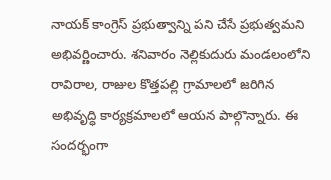నాయక్ కాంగ్రెస్ ప్రభుత్వాన్ని పని చేసే ప్రభుత్వమని అభివర్ణించారు. శనివారం నెల్లికుదురు మండలంలోని రావిరాల, రాజుల కొత్తపల్లి గ్రామాలలో జరిగిన అభివృద్ధి కార్యక్రమాలలో ఆయన పాల్గొన్నారు. ఈ సందర్భంగా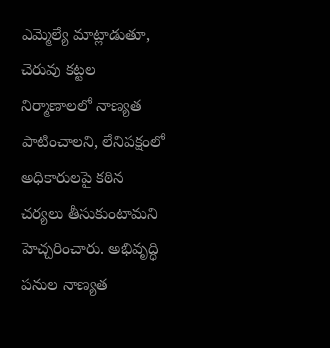ఎమ్మెల్యే మాట్లాడుతూ, చెరువు కట్టల నిర్మాణాలలో నాణ్యత పాటించాలని, లేనిపక్షంలో అధికారులపై కఠిన చర్యలు తీసుకుంటామని హెచ్చరించారు. అభివృద్ధి పనుల నాణ్యత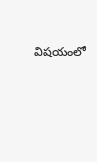విషయంలో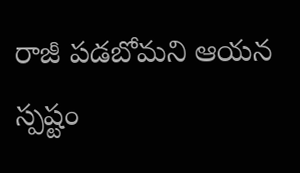రాజీ పడబోమని ఆయన స్పష్టం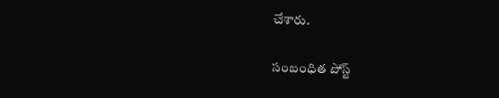చేశారు.

సంబంధిత పోస్ట్